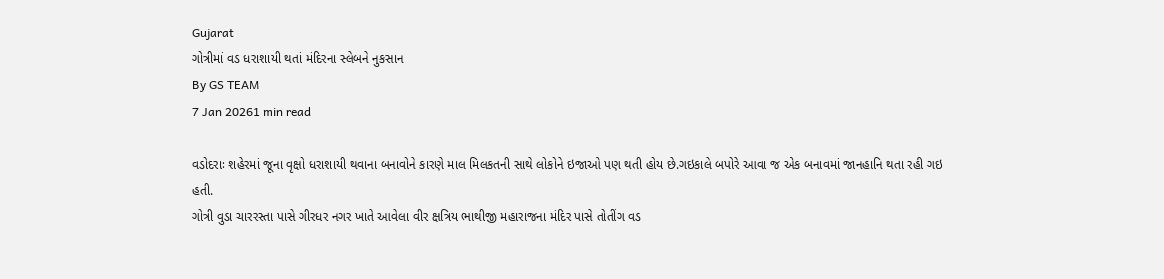Gujarat
ગોત્રીમાં વડ ધરાશાયી થતાં મંદિરના સ્લેબને નુકસાન
By GS TEAM
7 Jan 20261 min read

વડોદરાઃ શહેરમાં જૂના વૃક્ષો ધરાશાયી થવાના બનાવોને કારણે માલ મિલકતની સાથે લોકોને ઇજાઓ પણ થતી હોય છે.ગઇકાલે બપોરે આવા જ એક બનાવમાં જાનહાનિ થતા રહી ગઇ હતી.
ગોત્રી વુડા ચારરસ્તા પાસે ગીરધર નગર ખાતે આવેલા વીર ક્ષત્રિય ભાથીજી મહારાજના મંદિર પાસે તોતીંગ વડ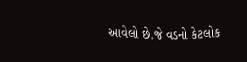આવેલો છે.જે વડનો કેટલોક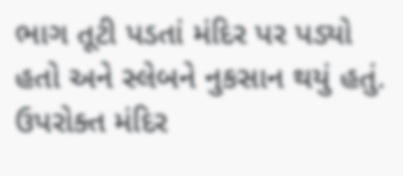ભાગ તૂટી પડતાં મંદિર પર પડ્યો હતો અને સ્લેબને નુકસાન થયું હતું.
ઉપરોક્ત મંદિર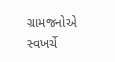ગ્રામજનોએ સ્વખર્ચે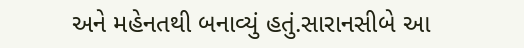અને મહેનતથી બનાવ્યું હતું.સારાનસીબે આ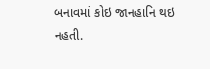બનાવમાં કોઇ જાનહાનિ થઇ નહતી.